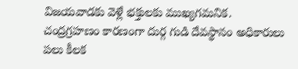విజయవాడకు వెళ్లే భక్తులకు ముఖ్యగమనిక. చంద్రగ్రహణం కారణంగా దుర్గ గుడి దేవస్థానం అధికారులు పలు కీలక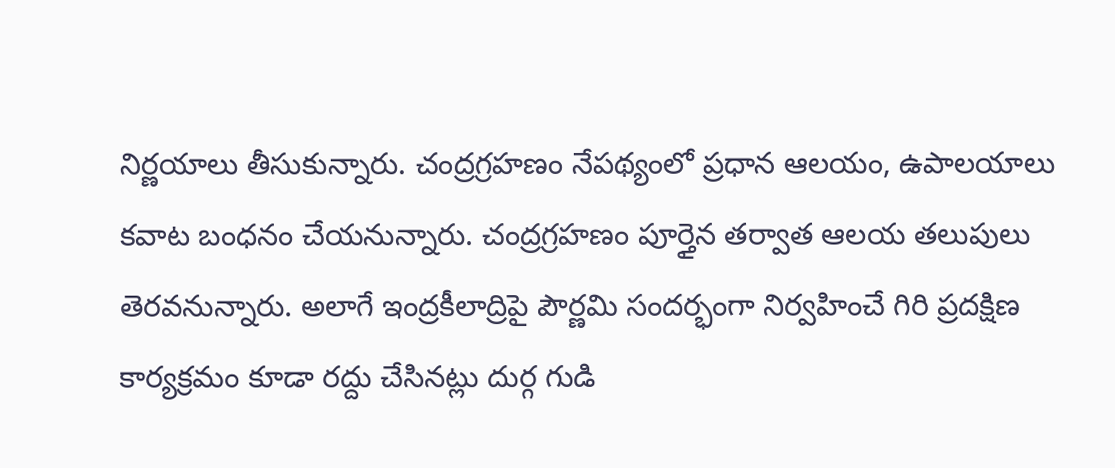నిర్ణయాలు తీసుకున్నారు. చంద్రగ్రహణం నేపథ్యంలో ప్రధాన ఆలయం, ఉపాలయాలు కవాట బంధనం చేయనున్నారు. చంద్రగ్రహణం పూర్తైన తర్వాత ఆలయ తలుపులు తెరవనున్నారు. అలాగే ఇంద్రకీలాద్రిపై పౌర్ణమి సందర్భంగా నిర్వహించే గిరి ప్రదక్షిణ కార్యక్రమం కూడా రద్దు చేసినట్లు దుర్గ గుడి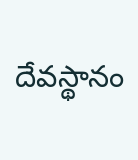దేవస్థానం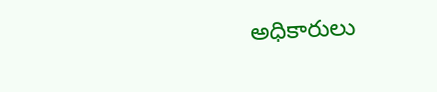అధికారులు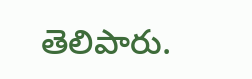తెలిపారు.